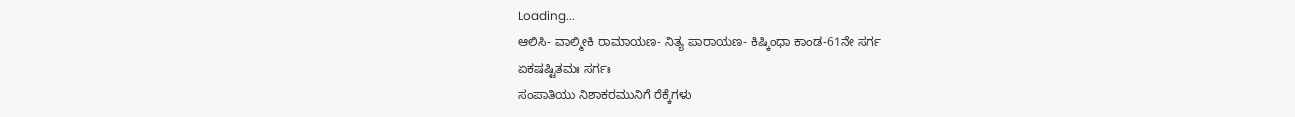Loading...
ಆಲಿಸಿ- ವಾಲ್ಮೀಕಿ ರಾಮಾಯಣ- ನಿತ್ಯ ಪಾರಾಯಣ- ಕಿಷ್ಕಿಂಧಾ ಕಾಂಡ-61ನೇ ಸರ್ಗ
ಏಕಷಷ್ಟಿತಮಃ ಸರ್ಗಃ
ಸಂಪಾತಿಯು ನಿಶಾಕರಮುನಿಗೆ ರೆಕ್ಕೆಗಳು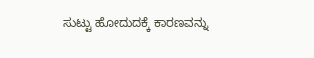ಸುಟ್ಟು ಹೋದುದಕ್ಕೆ ಕಾರಣವನ್ನು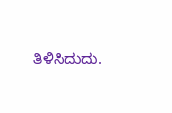ತಿಳಿಸಿದುದು.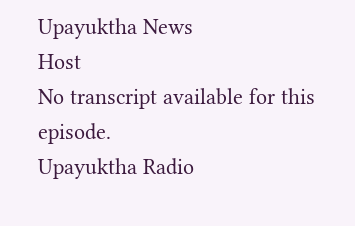Upayuktha News
Host
No transcript available for this episode.
Upayuktha Radio